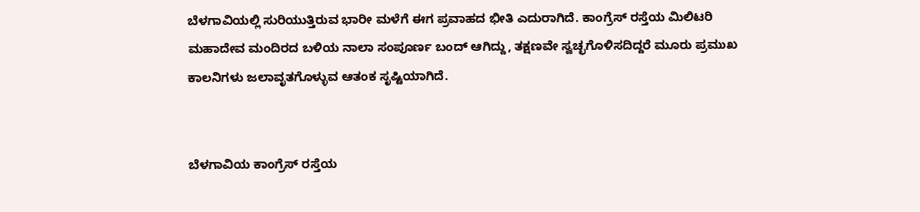ಬೆಳಗಾವಿಯಲ್ಲಿ ಸುರಿಯುತ್ತಿರುವ ಭಾರೀ ಮಳೆಗೆ ಈಗ ಪ್ರವಾಹದ ಭೀತಿ ಎದುರಾಗಿದೆ. ಕಾಂಗ್ರೆಸ್ ರಸ್ತೆಯ ಮಿಲಿಟರಿ ಮಹಾದೇವ ಮಂದಿರದ ಬಳಿಯ ನಾಲಾ ಸಂಪೂರ್ಣ ಬಂದ್ ಆಗಿದ್ದು, ತಕ್ಷಣವೇ ಸ್ವಚ್ಛಗೊಳಿಸದಿದ್ದರೆ ಮೂರು ಪ್ರಮುಖ ಕಾಲನಿಗಳು ಜಲಾವೃತಗೊಳ್ಳುವ ಆತಂಕ ಸೃಷ್ಟಿಯಾಗಿದೆ.


ಬೆಳಗಾವಿಯ ಕಾಂಗ್ರೆಸ್ ರಸ್ತೆಯ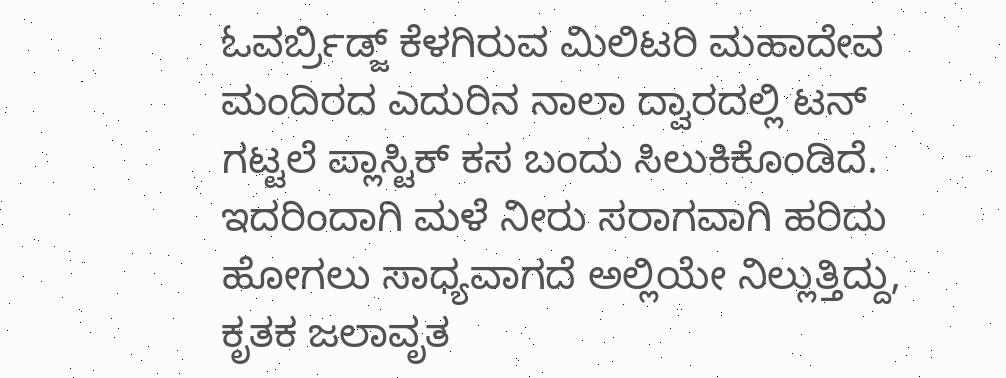ಓವರ್ಬ್ರಿಡ್ಜ್ ಕೆಳಗಿರುವ ಮಿಲಿಟರಿ ಮಹಾದೇವ ಮಂದಿರದ ಎದುರಿನ ನಾಲಾ ದ್ವಾರದಲ್ಲಿ ಟನ್ ಗಟ್ಟಲೆ ಪ್ಲಾಸ್ಟಿಕ್ ಕಸ ಬಂದು ಸಿಲುಕಿಕೊಂಡಿದೆ. ಇದರಿಂದಾಗಿ ಮಳೆ ನೀರು ಸರಾಗವಾಗಿ ಹರಿದು ಹೋಗಲು ಸಾಧ್ಯವಾಗದೆ ಅಲ್ಲಿಯೇ ನಿಲ್ಲುತ್ತಿದ್ದು, ಕೃತಕ ಜಲಾವೃತ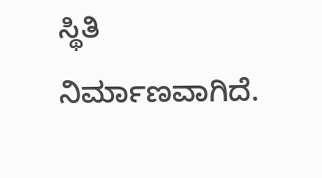ಸ್ಥಿತಿ ನಿರ್ಮಾಣವಾಗಿದೆ.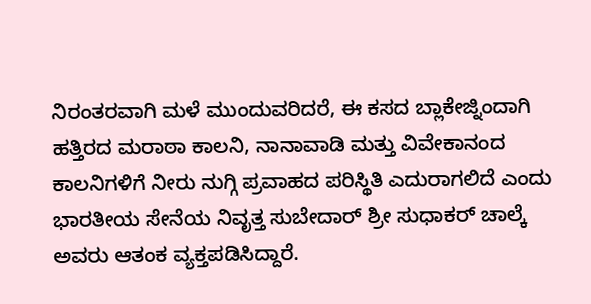ನಿರಂತರವಾಗಿ ಮಳೆ ಮುಂದುವರಿದರೆ, ಈ ಕಸದ ಬ್ಲಾಕೇಜ್ನಿಂದಾಗಿ ಹತ್ತಿರದ ಮರಾಠಾ ಕಾಲನಿ, ನಾನಾವಾಡಿ ಮತ್ತು ವಿವೇಕಾನಂದ ಕಾಲನಿಗಳಿಗೆ ನೀರು ನುಗ್ಗಿ ಪ್ರವಾಹದ ಪರಿಸ್ಥಿತಿ ಎದುರಾಗಲಿದೆ ಎಂದು ಭಾರತೀಯ ಸೇನೆಯ ನಿವೃತ್ತ ಸುಬೇದಾರ್ ಶ್ರೀ ಸುಧಾಕರ್ ಚಾಲ್ಕೆ ಅವರು ಆತಂಕ ವ್ಯಕ್ತಪಡಿಸಿದ್ದಾರೆ.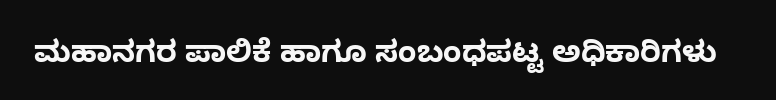ಮಹಾನಗರ ಪಾಲಿಕೆ ಹಾಗೂ ಸಂಬಂಧಪಟ್ಟ ಅಧಿಕಾರಿಗಳು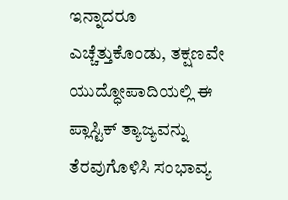ಇನ್ನಾದರೂ ಎಚ್ಚೆತ್ತುಕೊಂಡು, ತಕ್ಷಣವೇ ಯುದ್ಧೋಪಾದಿಯಲ್ಲಿ ಈ ಪ್ಲಾಸ್ಟಿಕ್ ತ್ಯಾಜ್ಯವನ್ನು ತೆರವುಗೊಳಿಸಿ ಸಂಭಾವ್ಯ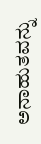ಅನಾಹುತವನ್ನು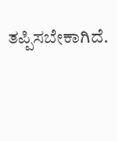ತಪ್ಪಿಸಬೇಕಾಗಿದೆ.